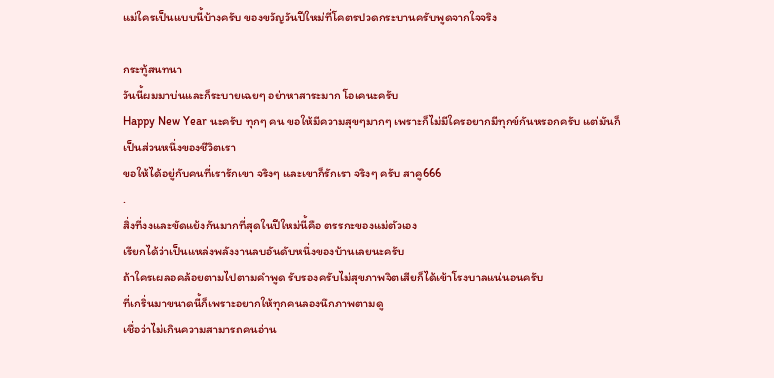แม่ใครเป็นแบบนี้บ้างครับ ของขวัญวันปีใหม่ที่โคตรปวดกระบานครับพูดจากใจจริง

กระทู้สนทนา
วันนี้ผมมาบ่นและก็ระบายเฉยๆ อย่าหาสาระมาก โอเคนะครับ
Happy New Year นะครับ ทุกๆ คน ขอให้มีความสุขๆมากๆ เพราะก็ไม่มีใครอยากมีทุกข์กันหรอกครับ แต่มันก็เป็นส่วนหนึ่งของชีวิตเรา
ขอให้ได้อยู่กับคนที่เรารักเขา จริงๆ และเขาก็รักเรา จริงๆ ครับ สาคู666
.
สิ่งที่งงและขัดแย้งกันมากที่สุดในปีใหม่นี้คือ ตรรกะของแม่ตัวเอง
เรียกได้ว่าเป็นแหล่งพลังงานลบอันดับหนึ่งของบ้านเลยนะครับ
ถ้าใครเผลอคล้อยตามไปตามคำพูด รับรองครับไม่สุขภาพจิตเสียก็ได้เข้าโรงบาลแน่นอนครับ
ที่เกริ่นมาขนาดนี้ก็เพราะอยากให้ทุกคนลองนึกภาพตามดู
เชื่อว่าไม่เกินความสามารถคนอ่าน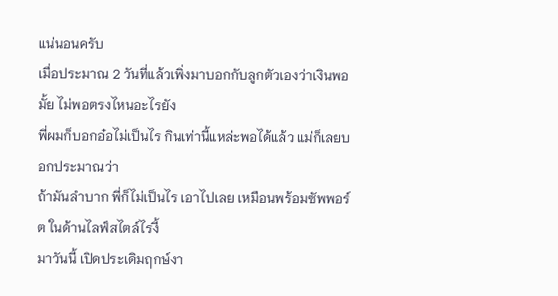แน่นอนครับ
เมื่อประมาณ 2 วันที่แล้วเพิ่งมาบอกกับลูกตัวเองว่าเงินพอมั้ย ไม่พอตรงไหนอะไรยัง
พี่ผมก็บอกอ๋อไม่เป็นไร กินเท่านี้แหล่ะพอได้แล้ว แม่ก็เลยบอกประมาณว่า
ถ้ามันลำบาก พี่ก็ไม่เป็นไร เอาไปเลย เหมือนพร้อมซัพพอร์ต ในด้านไลฟ์สไตล์ไรงี้
มาวันนี้ เปิดประเดิมฤกษ์งา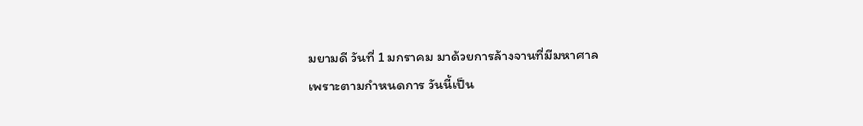มยามดี วันที่ 1 มกราคม มาด้วยการล้างจานที่มีมหาศาล
เพราะตามกำหนดการ วันนี้เป็น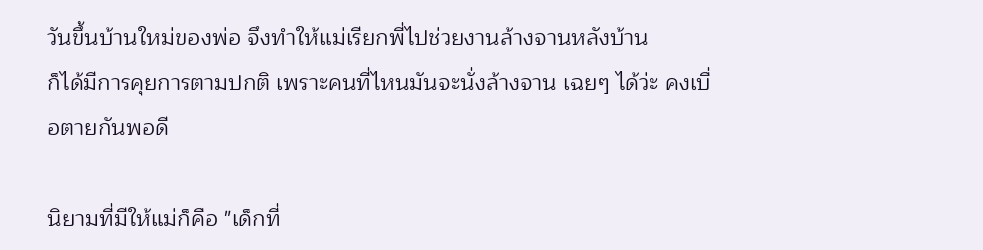วันขึ้นบ้านใหม่ของพ่อ จึงทำให้แม่เรียกพี่ไปช่วยงานล้างจานหลังบ้าน
ก็ได้มีการคุยการตามปกติ เพราะคนที่ไหนมันจะนั่งล้างจาน เฉยๆ ได้ว่ะ คงเบื่อตายกันพอดี

นิยามที่มีให้แม่ก็คือ "เด็กที่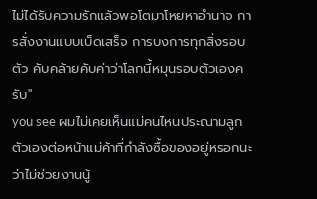ไม่ได้รับความรักแล้วพอโตมาโหยหาอำนาจ การสั่งงานแบบเบ็ดเสร็จ การบงการทุกสิ่งรอบตัว คับคล้ายคับค่าว่าโลกนี้หมุนรอบตัวเองครับ"
you see ผมไม่เคยเห็นแม่คนไหนประณามลูกตัวเองต่อหน้าแม่ค้าที่กำลังซื้อของอยู่หรอกนะ ว่าไม่ช่วยงานนู้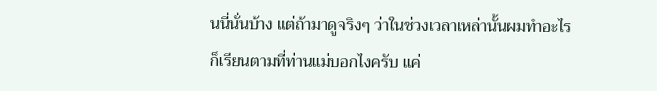นนี่นั่นบ้าง แต่ถ้ามาดูจริงๆ ว่าในช่วงเวลาเหล่านั้นผมทำอะไร
ก็เรียนตามที่ท่านแม่บอกไงครับ แค่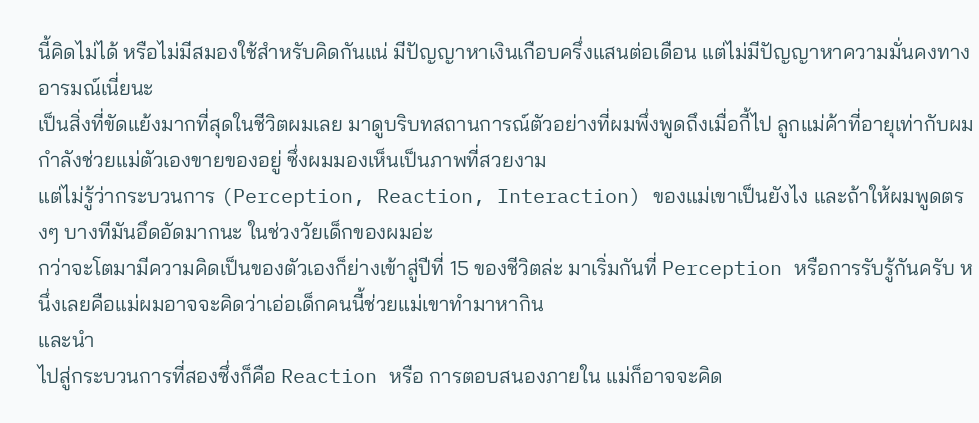นี้คิดไม่ได้ หรือไม่มีสมองใช้สำหรับคิดกันแน่ มีปัญญาหาเงินเกือบครึ่งแสนต่อเดือน แต่ไม่มีปัญญาหาความมั่นคงทางอารมณ์เนี่ยนะ
เป็นสิ่งที่ขัดแย้งมากที่สุดในชีวิตผมเลย มาดูบริบทสถานการณ์ตัวอย่างที่ผมพึ่งพูดถึงเมื่อกี้ไป ลูกแม่ค้าที่อายุเท่ากับผม กำลังช่วยแม่ตัวเองขายของอยู่ ซึ่งผมมองเห็นเป็นภาพที่สวยงาม
แต่ไม่รู้ว่ากระบวนการ (Perception, Reaction, Interaction) ของแม่เขาเป็นยังไง และถ้าให้ผมพูดตรงๆ บางทีมันอึดอัดมากนะ ในช่วงวัยเด็กของผมอ่ะ
กว่าจะโตมามีความคิดเป็นของตัวเองก็ย่างเข้าสู่ปีที่ 15 ของชีวิตล่ะ มาเริ่มกันที่ Perception หรือการรับรู้กันครับ หนึ่งเลยคือแม่ผมอาจจะคิดว่าเอ่อเด็กคนนี้ช่วยแม่เขาทำมาหากิน
และนำ
ไปสู่กระบวนการที่สองซึ่งก็คือ Reaction หรือ การตอบสนองภายใน แม่ก็อาจจะคิด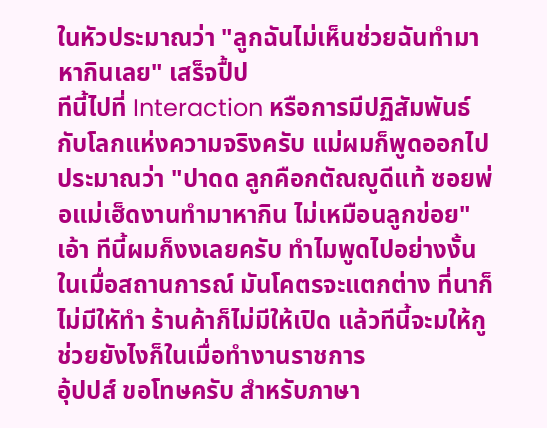ในหัวประมาณว่า "ลูกฉันไม่เห็นช่วยฉันทำมาหากินเลย" เสร็จปื้ป
ทีนี้ไปที่ Interaction หรือการมีปฏิสัมพันธ์กับโลกแห่งความจริงครับ แม่ผมก็พูดออกไปประมาณว่า "ปาดด ลูกคือกตัณญูดีแท้ ซอยพ่อแม่เฮ็ดงานทำมาหากิน ไม่เหมือนลูกข่อย"
เอ้า ทีนี้ผมก็งงเลยครับ ทำไมพูดไปอย่างงั้น ในเมื่อสถานการณ์ มันโคตรจะแตกต่าง ที่นาก็ไม่มีใหัทำ ร้านค้าก็ไม่มีให้เปิด แล้วทีนี้จะมให้กูช่วยยังไงก็ในเมื่อทำงานราชการ
อุ้ปปส์ ขอโทษครับ สำหรับภาษา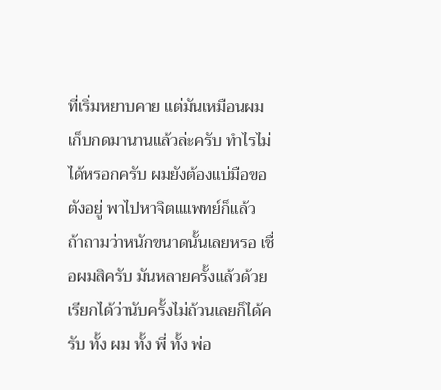ที่เริ่มหยาบคาย แต่มันเหมือนผมเก็บกดมานานแล้วล่ะครับ ทำไรไม่ได้หรอกครับ ผมยังต้องแบ่มือขอตังอยู่ พาไปหาจิตแแพทย์ก็แล้ว
ถ้าถามว่าหนักขนาดนั้นเลยหรอ เชื่อผมสิครับ มันหลายครั้งแล้วด้วย เรียกได้ว่านับครั้งไม่ถ้วนเลยก็ได้ครับ ทั้ง ผม ทั้ง พี่ ทั้ง พ่อ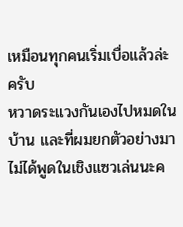เหมือนทุกคนเริ่มเบื่อแล้วล่ะครับ
หวาดระแวงกันเองไปหมดในบ้าน และที่ผมยกตัวอย่างมาไม่ได้พูดในเชิงแซวเล่นนะค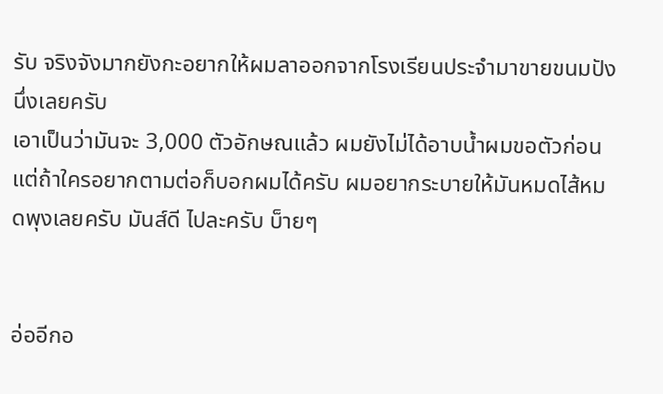รับ จริงจังมากยังกะอยากให้ผมลาออกจากโรงเรียนประจำมาขายขนมปังนึ่งเลยครับ
เอาเป็นว่ามันจะ 3,000 ตัวอักษณแล้ว ผมยังไม่ได้อาบน้ำผมขอตัวก่อน แต่ถ้าใครอยากตามต่อก็บอกผมได้ครับ ผมอยากระบายให้มันหมดไส้หมดพุงเลยครับ มันส์ดี ไปละครับ บ็ายๆ


อ่ออีกอ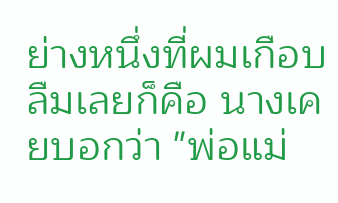ย่างหนึ่งที่ผมเกือบลืมเลยก็คือ นางเคยบอกว่า "พ่อแม่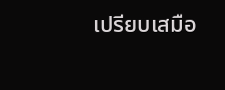เปรียบเสมือ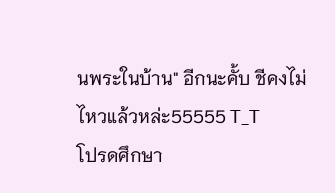นพระในบ้าน" อีกนะคั้บ ชีคงไม่ไหวแล้วหล่ะ55555 T_T
โปรดศึกษา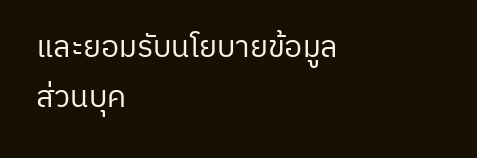และยอมรับนโยบายข้อมูลส่วนบุค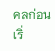คลก่อนเริ่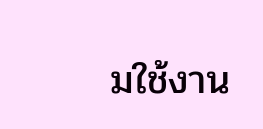มใช้งาน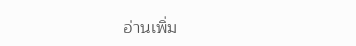อ่านเพิ่ม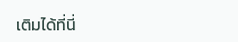เติมได้ที่นี่